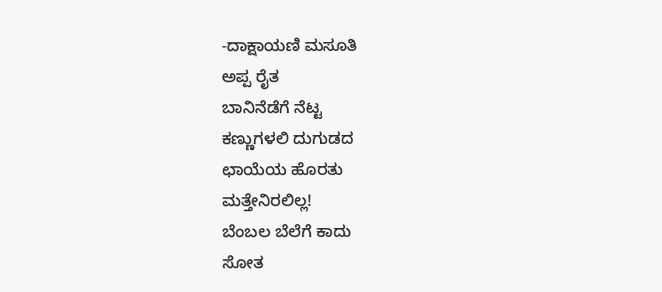-ದಾಕ್ಷಾಯಣಿ ಮಸೂತಿ
ಅಪ್ಪ ರೈತ
ಬಾನಿನೆಡೆಗೆ ನೆಟ್ಟ
ಕಣ್ಣುಗಳಲಿ ದುಗುಡದ
ಛಾಯೆಯ ಹೊರತು
ಮತ್ತೇನಿರಲಿಲ್ಲ!
ಬೆಂಬಲ ಬೆಲೆಗೆ ಕಾದು
ಸೋತ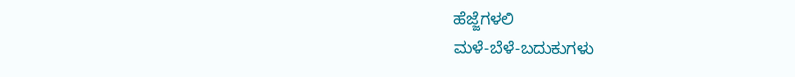ಹೆಜ್ಜೆಗಳಲಿ
ಮಳೆ-ಬೆಳೆ-ಬದುಕುಗಳು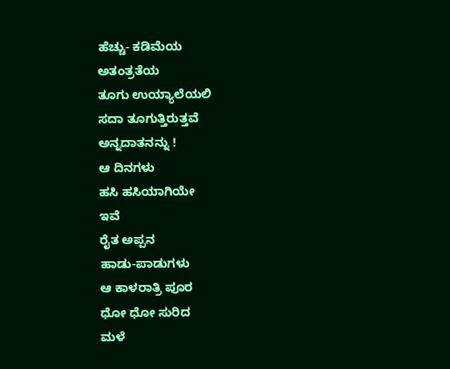ಹೆಚ್ಚು- ಕಡಿಮೆಯ
ಅತಂತ್ರತೆಯ
ತೂಗು ಉಯ್ಯಾಲೆಯಲಿ
ಸದಾ ತೂಗುತ್ತಿರುತ್ತವೆ
ಅನ್ನದಾತನನ್ನು !
ಆ ದಿನಗಳು
ಹಸಿ ಹಸಿಯಾಗಿಯೇ
ಇವೆ
ರೈತ ಅಪ್ಪನ
ಹಾಡು-ಪಾಡುಗಳು
ಆ ಕಾಳರಾತ್ರಿ ಪೂರ
ಧೋ ಧೋ ಸುರಿದ
ಮಳೆ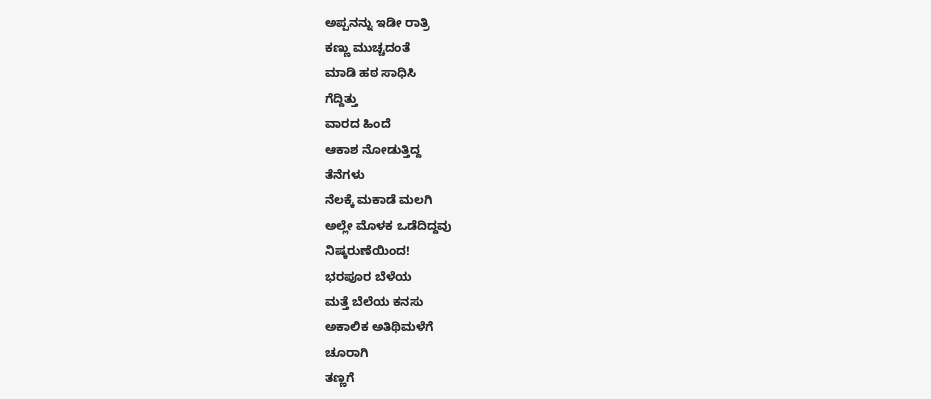ಅಪ್ಪನನ್ನು ಇಡೀ ರಾತ್ರಿ
ಕಣ್ಣು ಮುಚ್ಚದಂತೆ
ಮಾಡಿ ಹಠ ಸಾಧಿಸಿ
ಗೆದ್ದಿತ್ತು
ವಾರದ ಹಿಂದೆ
ಆಕಾಶ ನೋಡುತ್ತಿದ್ದ
ತೆನೆಗಳು
ನೆಲಕ್ಕೆ ಮಕಾಡೆ ಮಲಗಿ
ಅಲ್ಲೇ ಮೊಳಕ ಒಡೆದಿದ್ದವು
ನಿಷ್ಕರುಣೆಯಿಂದ!
ಭರಪೂರ ಬೆಳೆಯ
ಮತ್ತೆ ಬೆಲೆಯ ಕನಸು
ಅಕಾಲಿಕ ಅತಿಥಿಮಳೆಗೆ
ಚೂರಾಗಿ
ತಣ್ಣಗೆ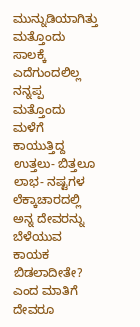ಮುನ್ನುಡಿಯಾಗಿತ್ತು
ಮತ್ತೊಂದು ಸಾಲಕ್ಕೆ
ಎದೆಗುಂದಲಿಲ್ಲ ನನ್ನಪ್ಪ
ಮತ್ತೊಂದು ಮಳೆಗೆ
ಕಾಯುತ್ತಿದ್ದ
ಉತ್ತಲು- ಬಿತ್ತಲೂ
ಲಾಭ- ನಷ್ಟಗಳ ಲೆಕ್ಕಾಚಾರದಲ್ಲಿ
ಅನ್ನ ದೇವರನ್ನು ಬೆಳೆಯುವ
ಕಾಯಕ ಬಿಡಲಾದೀತೇ?
ಎಂದ ಮಾತಿಗೆ
ದೇವರೂ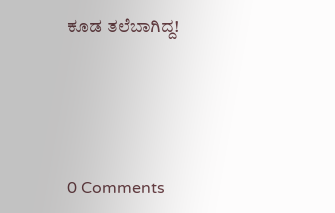ಕೂಡ ತಲೆಬಾಗಿದ್ದ!






0 Comments